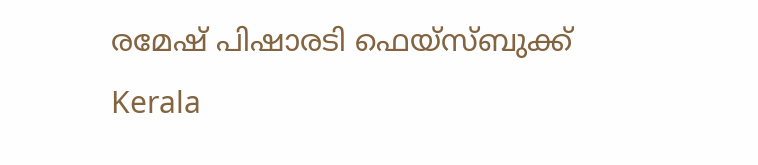രമേഷ് പിഷാരടി ഫെയ്‌സ്‌ബുക്ക്
Kerala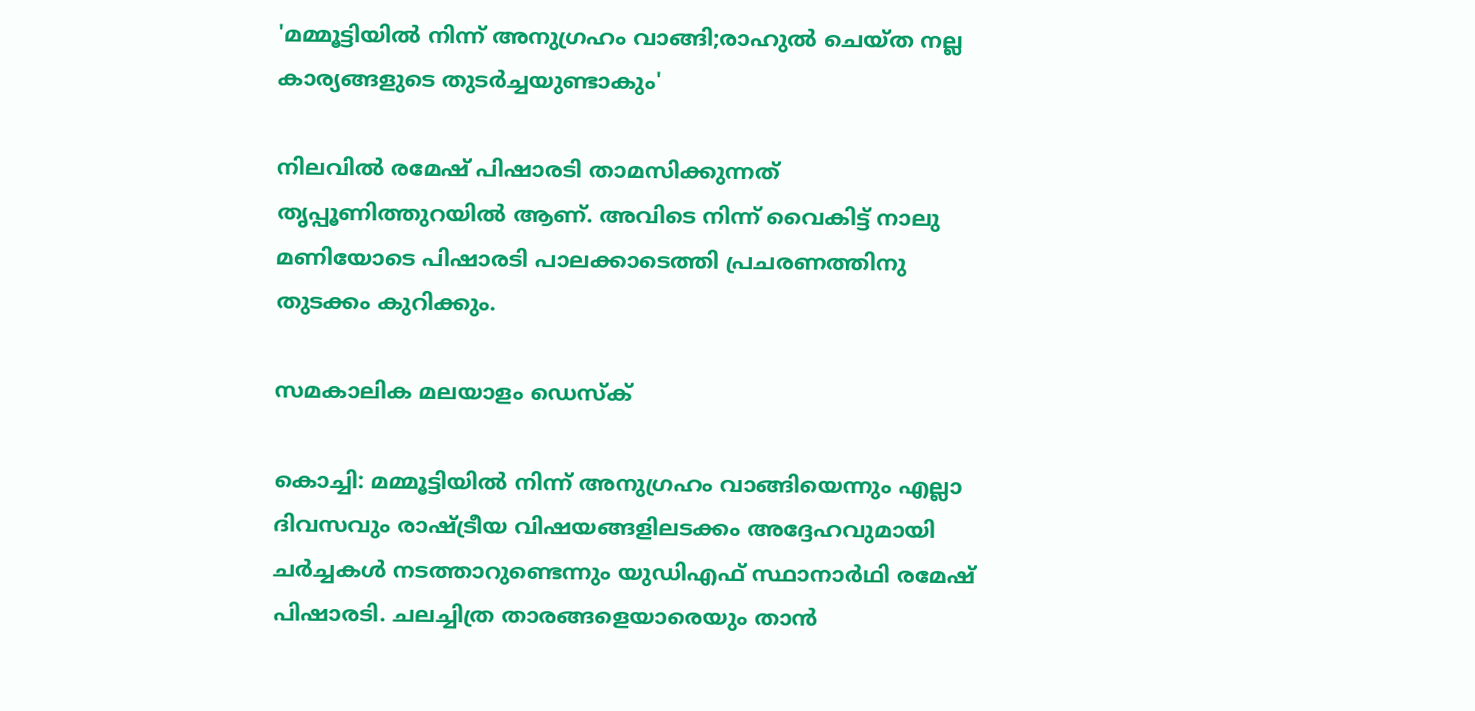'മമ്മൂട്ടിയില്‍ നിന്ന് അനുഗ്രഹം വാങ്ങി;രാഹുല്‍ ചെയ്ത നല്ല കാര്യങ്ങളുടെ തുടര്‍ച്ചയുണ്ടാകും'

നിലവില്‍ രമേഷ് പിഷാരടി താമസിക്കുന്നത് തൃപ്പൂണിത്തുറയില്‍ ആണ്. അവിടെ നിന്ന് വൈകിട്ട് നാലു മണിയോടെ പിഷാരടി പാലക്കാടെത്തി പ്രചരണത്തിനു തുടക്കം കുറിക്കും.

സമകാലിക മലയാളം ഡെസ്ക്

കൊച്ചി: മമ്മൂട്ടിയില്‍ നിന്ന് അനുഗ്രഹം വാങ്ങിയെന്നും എല്ലാ ദിവസവും രാഷ്ട്രീയ വിഷയങ്ങളിലടക്കം അദ്ദേഹവുമായി ചര്‍ച്ചകള്‍ നടത്താറുണ്ടെന്നും യുഡിഎഫ് സ്ഥാനാര്‍ഥി രമേഷ് പിഷാരടി. ചലച്ചിത്ര താരങ്ങളെയാരെയും താന്‍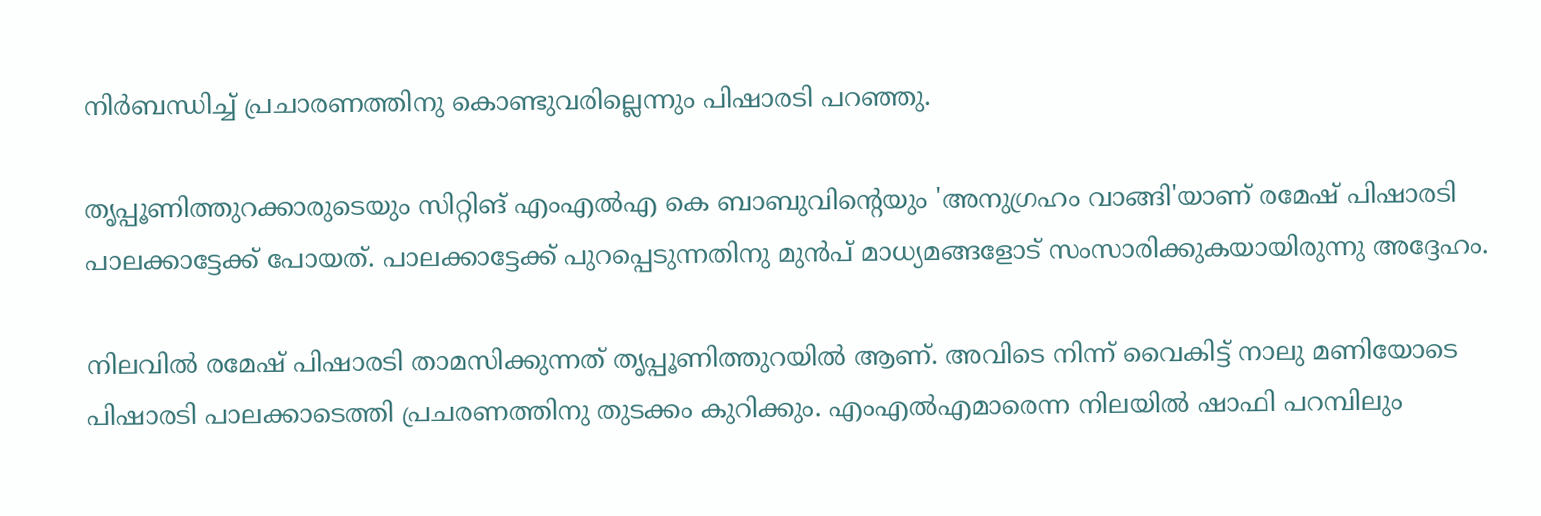നിര്‍ബന്ധിച്ച് പ്രചാരണത്തിനു കൊണ്ടുവരില്ലെന്നും പിഷാരടി പറഞ്ഞു.

തൃപ്പൂണിത്തുറക്കാരുടെയും സിറ്റിങ് എംഎല്‍എ കെ ബാബുവിന്റെയും 'അനുഗ്രഹം വാങ്ങി'യാണ് രമേഷ് പിഷാരടി പാലക്കാട്ടേക്ക് പോയത്. പാലക്കാട്ടേക്ക് പുറപ്പെടുന്നതിനു മുന്‍പ് മാധ്യമങ്ങളോട് സംസാരിക്കുകയായിരുന്നു അദ്ദേഹം.

നിലവില്‍ രമേഷ് പിഷാരടി താമസിക്കുന്നത് തൃപ്പൂണിത്തുറയില്‍ ആണ്. അവിടെ നിന്ന് വൈകിട്ട് നാലു മണിയോടെ പിഷാരടി പാലക്കാടെത്തി പ്രചരണത്തിനു തുടക്കം കുറിക്കും. എംഎല്‍എമാരെന്ന നിലയില്‍ ഷാഫി പറമ്പിലും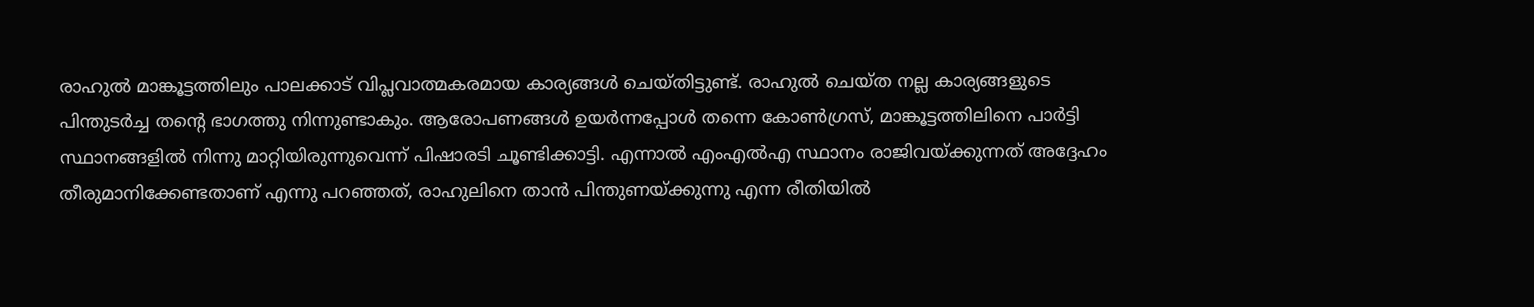രാഹുല്‍ മാങ്കൂട്ടത്തിലും പാലക്കാട് വിപ്ലവാത്മകരമായ കാര്യങ്ങള്‍ ചെയ്തിട്ടുണ്ട്. രാഹുല്‍ ചെയ്ത നല്ല കാര്യങ്ങളുടെ പിന്തുടര്‍ച്ച തന്റെ ഭാഗത്തു നിന്നുണ്ടാകും. ആരോപണങ്ങള്‍ ഉയര്‍ന്നപ്പോള്‍ തന്നെ കോണ്‍ഗ്രസ്, മാങ്കൂട്ടത്തിലിനെ പാര്‍ട്ടി സ്ഥാനങ്ങളില്‍ നിന്നു മാറ്റിയിരുന്നുവെന്ന് പിഷാരടി ചൂണ്ടിക്കാട്ടി. എന്നാല്‍ എംഎല്‍എ സ്ഥാനം രാജിവയ്ക്കുന്നത് അദ്ദേഹം തീരുമാനിക്കേണ്ടതാണ് എന്നു പറഞ്ഞത്, രാഹുലിനെ താന്‍ പിന്തുണയ്ക്കുന്നു എന്ന രീതിയില്‍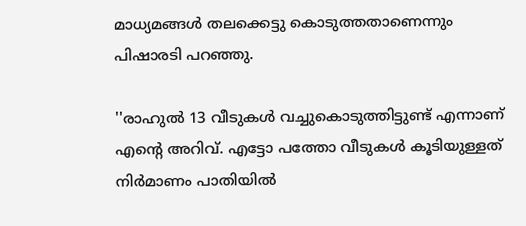മാധ്യമങ്ങള്‍ തലക്കെട്ടു കൊടുത്തതാണെന്നും പിഷാരടി പറഞ്ഞു.

''രാഹുല്‍ 13 വീടുകള്‍ വച്ചുകൊടുത്തിട്ടുണ്ട് എന്നാണ് എന്റെ അറിവ്. എട്ടോ പത്തോ വീടുകള്‍ കൂടിയുള്ളത് നിര്‍മാണം പാതിയില്‍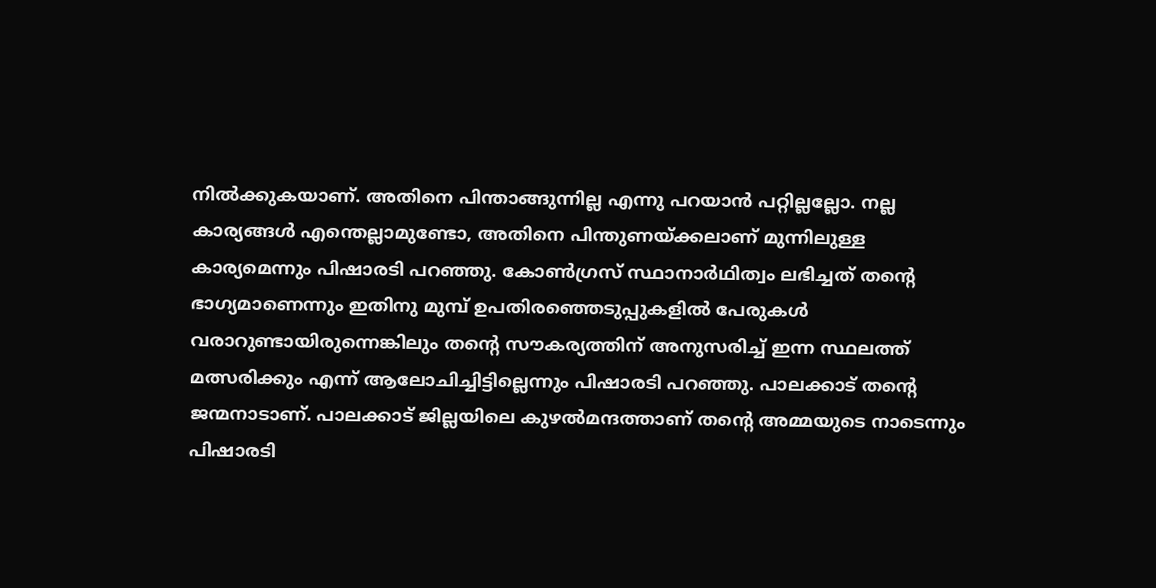നില്‍ക്കുകയാണ്. അതിനെ പിന്താങ്ങുന്നില്ല എന്നു പറയാന്‍ പറ്റില്ലല്ലോ. നല്ല കാര്യങ്ങള്‍ എന്തെല്ലാമുണ്ടോ, അതിനെ പിന്തുണയ്ക്കലാണ് മുന്നിലുള്ള കാര്യമെന്നും പിഷാരടി പറഞ്ഞു. കോണ്‍ഗ്രസ് സ്ഥാനാര്‍ഥിത്വം ലഭിച്ചത് തന്റെ ഭാഗ്യമാണെന്നും ഇതിനു മുമ്പ് ഉപതിരഞ്ഞെടുപ്പുകളില്‍ പേരുകള്‍ വരാറുണ്ടായിരുന്നെങ്കിലും തന്റെ സൗകര്യത്തിന് അനുസരിച്ച് ഇന്ന സ്ഥലത്ത് മത്സരിക്കും എന്ന് ആലോചിച്ചിട്ടില്ലെന്നും പിഷാരടി പറഞ്ഞു. പാലക്കാട് തന്റെ ജന്മനാടാണ്. പാലക്കാട് ജില്ലയിലെ കുഴല്‍മന്ദത്താണ് തന്റെ അമ്മയുടെ നാടെന്നും പിഷാരടി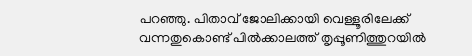പറഞ്ഞു. പിതാവ് ജോലിക്കായി വെള്ളൂരിലേക്ക് വന്നതുകൊണ്ട് പില്‍ക്കാലത്ത് തൃപ്പൂണിത്തുറയില്‍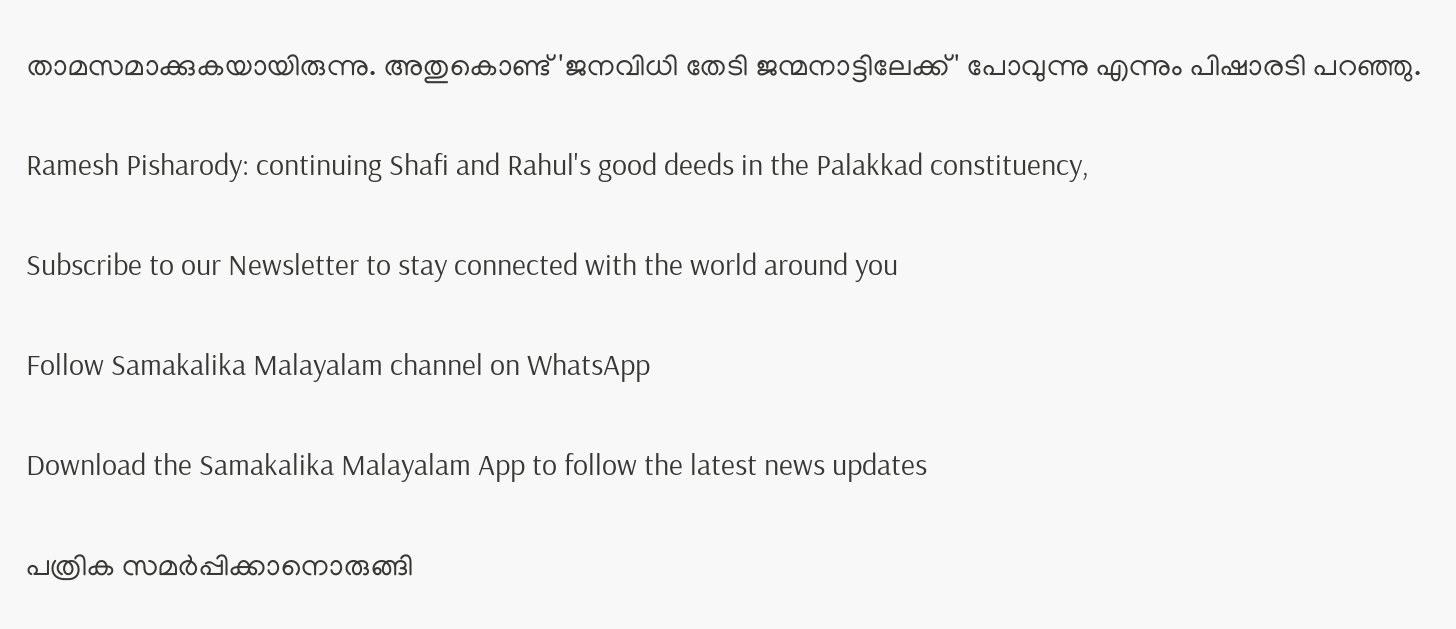താമസമാക്കുകയായിരുന്നു. അതുകൊണ്ട് 'ജനവിധി തേടി ജന്മനാട്ടിലേക്ക്' പോവുന്നു എന്നും പിഷാരടി പറഞ്ഞു.

Ramesh Pisharody: continuing Shafi and Rahul's good deeds in the Palakkad constituency,

Subscribe to our Newsletter to stay connected with the world around you

Follow Samakalika Malayalam channel on WhatsApp

Download the Samakalika Malayalam App to follow the latest news updates

പത്രിക സമര്‍പ്പിക്കാനൊരുങ്ങി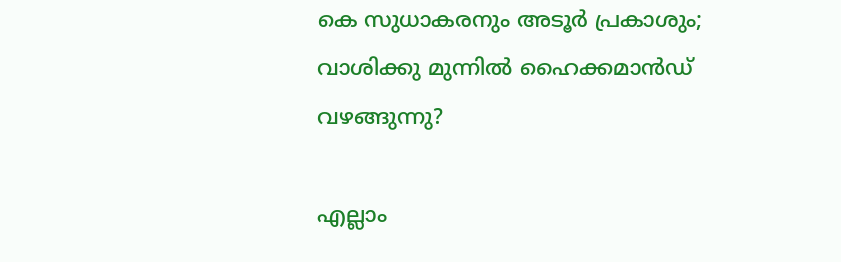കെ സുധാകരനും അടൂര്‍ പ്രകാശും; വാശിക്കു മുന്നില്‍ ഹൈക്കമാന്‍ഡ് വഴങ്ങുന്നു?

എല്ലാം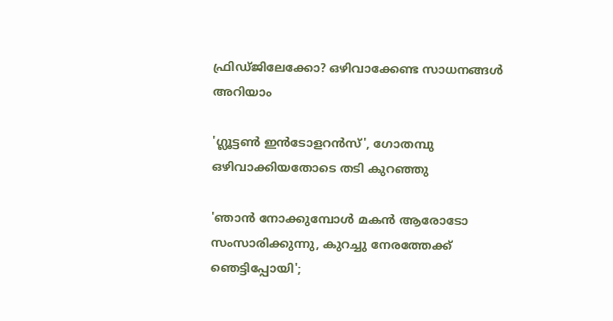ഫ്രിഡ്ജിലേക്കോ? ഒഴിവാക്കേണ്ട സാധനങ്ങൾ അറിയാം

'ഗ്ലൂട്ടൺ ഇൻടോളറൻസ്', ഗോതമ്പു ഒഴിവാക്കിയതോടെ തടി കുറഞ്ഞു

'ഞാൻ നോക്കുമ്പോൾ മകൻ ആരോടോ സംസാരിക്കുന്നു, കുറച്ചു നേരത്തേക്ക് ഞെട്ടിപ്പോയി';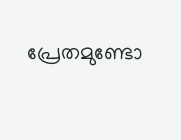പ്രേതമുണ്ടോ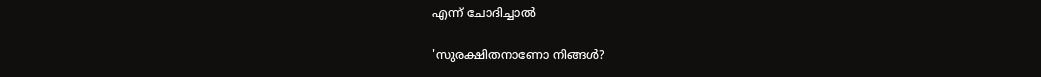എന്ന് ചോദിച്ചാൽ

'സുരക്ഷിതനാണോ നിങ്ങള്‍?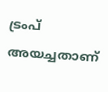ട്രംപ് അയച്ചതാണ്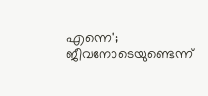എന്നെ'; ജീവനോടെയുണ്ടെന്ന്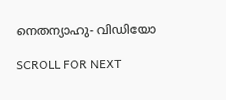നെതന്യാഹു- വിഡിയോ

SCROLL FOR NEXT